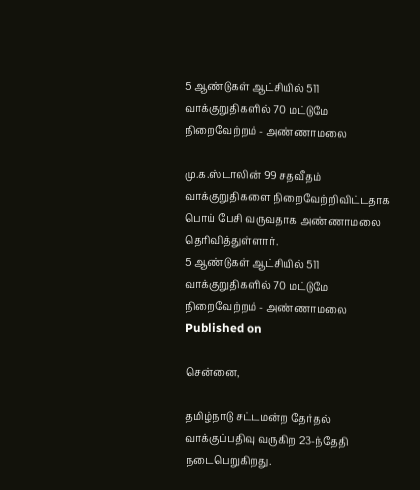5 ஆண்டுகள் ஆட்சியில் 511 வாக்குறுதிகளில் 70 மட்டுமே நிறைவேற்றம் - அண்ணாமலை

மு.க.ஸ்டாலின் 99 சதவீதம் வாக்குறுதிகளை நிறைவேற்றிவிட்டதாக பொய் பேசி வருவதாக அண்ணாமலை தெரிவித்துள்ளார்.
5 ஆண்டுகள் ஆட்சியில் 511 வாக்குறுதிகளில் 70 மட்டுமே நிறைவேற்றம் - அண்ணாமலை
Published on

சென்னை,

தமிழ்நாடு சட்டமன்ற தேர்தல் வாக்குப்பதிவு வருகிற 23-ந்தேதி நடைபெறுகிறது.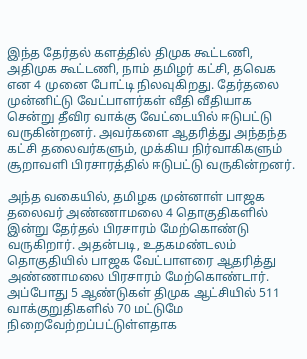இந்த தேர்தல் களத்தில் திமுக கூட்டணி, அதிமுக கூட்டணி, நாம் தமிழர் கட்சி, தவெக என 4 முனை போட்டி நிலவுகிறது. தேர்தலை முன்னிட்டு வேட்பாளர்கள் வீதி வீதியாக சென்று தீவிர வாக்கு வேட்டையில் ஈடுபட்டு வருகின்றனர். அவர்களை ஆதரித்து அந்தந்த கட்சி தலைவர்களும், முக்கிய நிர்வாகிகளும் சூறாவளி பிரசாரத்தில் ஈடுபட்டு வருகின்றனர்.

அந்த வகையில், தமிழக முன்னாள் பாஜக தலைவர் அண்ணாமலை 4 தொகுதிகளில் இன்று தேர்தல் பிரசாரம் மேற்கொண்டு வருகிறார். அதன்படி, உதகமண்டலம் தொகுதியில் பாஜக வேட்பாளரை ஆதரித்து அண்ணாமலை பிரசாரம் மேற்கொண்டார். அப்போது 5 ஆண்டுகள் திமுக ஆட்சியில் 511 வாக்குறுதிகளில் 70 மட்டுமே நிறைவேற்றப்பட்டுள்ளதாக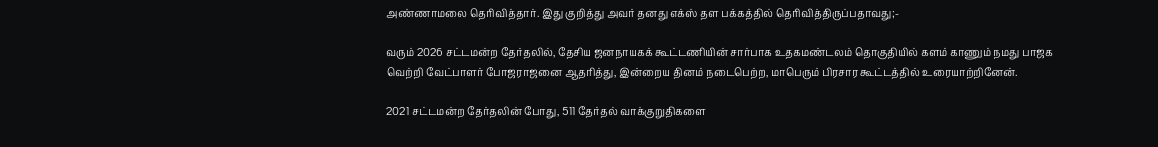அண்ணாமலை தெரிவித்தார். இது குறித்து அவர் தனது எக்ஸ் தள பக்கத்தில் தெரிவித்திருப்பதாவது;-

வரும் 2026 சட்டமன்ற தேர்தலில், தேசிய ஜனநாயகக் கூட்டணியின் சார்பாக உதகமண்டலம் தொகுதியில் களம் காணும் நமது பாஜக வெற்றி வேட்பாளர் போஜராஜனை ஆதரித்து, இன்றைய தினம் நடைபெற்ற, மாபெரும் பிரசார கூட்டத்தில் உரையாற்றினேன்.

2021 சட்டமன்ற தேர்தலின் போது, 511 தேர்தல் வாக்குறுதிகளை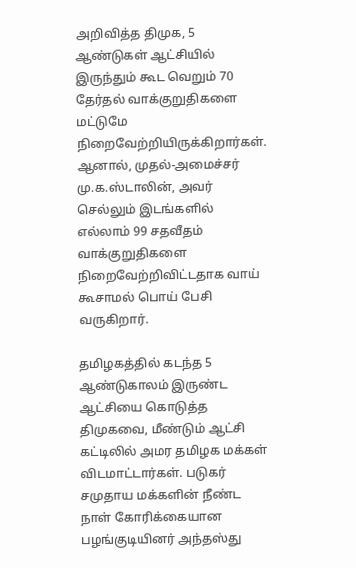அறிவித்த திமுக, 5 ஆண்டுகள் ஆட்சியில் இருந்தும் கூட வெறும் 70 தேர்தல் வாக்குறுதிகளை மட்டுமே நிறைவேற்றியிருக்கிறார்கள். ஆனால், முதல்-அமைச்சர் மு.க.ஸ்டாலின், அவர் செல்லும் இடங்களில் எல்லாம் 99 சதவீதம் வாக்குறுதிகளை நிறைவேற்றிவிட்டதாக வாய் கூசாமல் பொய் பேசி வருகிறார்.

தமிழகத்தில் கடந்த 5 ஆண்டுகாலம் இருண்ட ஆட்சியை கொடுத்த திமுகவை, மீண்டும் ஆட்சி கட்டிலில் அமர தமிழக மக்கள் விடமாட்டார்கள். படுகர் சமுதாய மக்களின் நீண்ட நாள் கோரிக்கையான பழங்குடியினர் அந்தஸ்து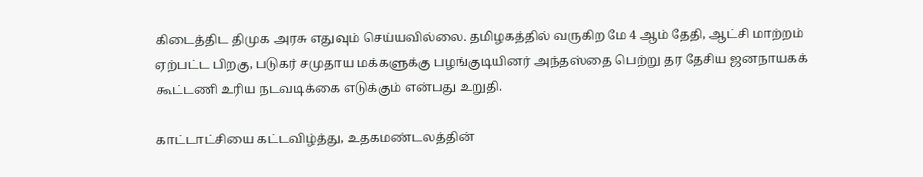கிடைத்திட திமுக அரசு எதுவும் செய்யவில்லை. தமிழகத்தில் வருகிற மே 4 ஆம் தேதி, ஆட்சி மாற்றம் ஏற்பட்ட பிறகு, படுகர் சமுதாய மக்களுக்கு பழங்குடியினர் அந்தஸ்தை பெற்று தர தேசிய ஜனநாயகக் கூட்டணி உரிய நடவடிக்கை எடுக்கும் என்பது உறுதி.

காட்டாட்சியை கட்டவிழ்த்து, உதகமண்டலத்தின்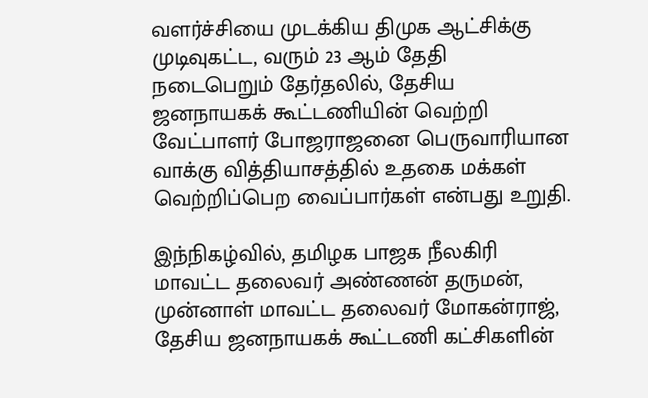வளர்ச்சியை முடக்கிய திமுக ஆட்சிக்கு முடிவுகட்ட, வரும் 23 ஆம் தேதி நடைபெறும் தேர்தலில், தேசிய ஜனநாயகக் கூட்டணியின் வெற்றி வேட்பாளர் போஜராஜனை பெருவாரியான வாக்கு வித்தியாசத்தில் உதகை மக்கள் வெற்றிப்பெற வைப்பார்கள் என்பது உறுதி.

இந்நிகழ்வில், தமிழக பாஜக நீலகிரி மாவட்ட தலைவர் அண்ணன் தருமன், முன்னாள் மாவட்ட தலைவர் மோகன்ராஜ், தேசிய ஜனநாயகக் கூட்டணி கட்சிகளின்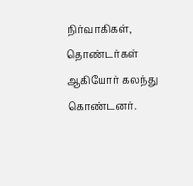நிர்வாகிகள், தொண்டர்கள் ஆகியோர் கலந்து கொண்டனர்.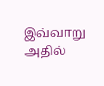இவ்வாறு அதில்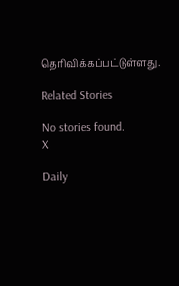தெரிவிக்கப்பட்டுள்ளது.

Related Stories

No stories found.
X

Daily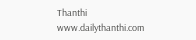Thanthi
www.dailythanthi.com